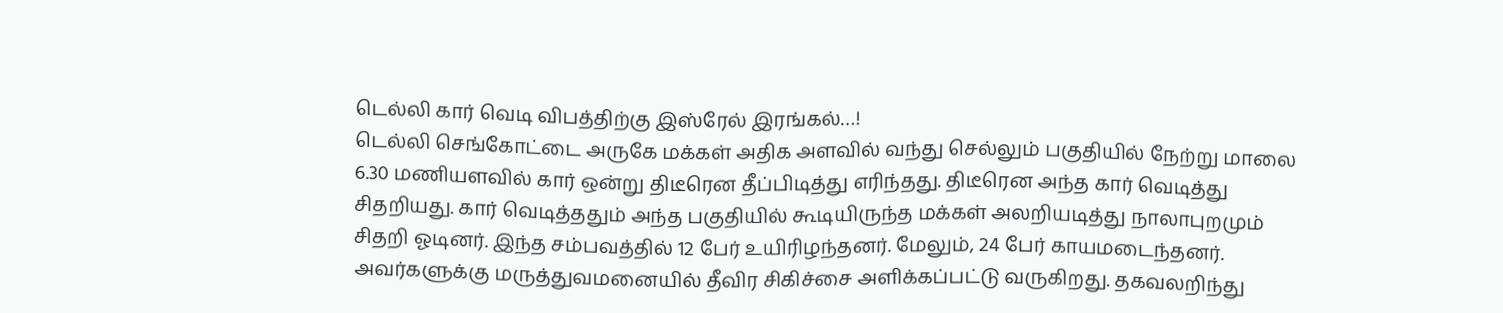டெல்லி கார் வெடி விபத்திற்கு இஸ்ரேல் இரங்கல்…!
டெல்லி செங்கோட்டை அருகே மக்கள் அதிக அளவில் வந்து செல்லும் பகுதியில் நேற்று மாலை 6.30 மணியளவில் கார் ஒன்று திடீரென தீப்பிடித்து எரிந்தது. திடீரென அந்த கார் வெடித்து சிதறியது. கார் வெடித்ததும் அந்த பகுதியில் கூடியிருந்த மக்கள் அலறியடித்து நாலாபுறமும் சிதறி ஓடினர். இந்த சம்பவத்தில் 12 பேர் உயிரிழந்தனர். மேலும், 24 பேர் காயமடைந்தனர். அவர்களுக்கு மருத்துவமனையில் தீவிர சிகிச்சை அளிக்கப்பட்டு வருகிறது. தகவலறிந்து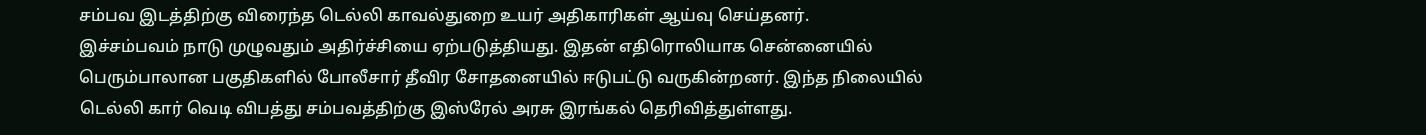சம்பவ இடத்திற்கு விரைந்த டெல்லி காவல்துறை உயர் அதிகாரிகள் ஆய்வு செய்தனர்.
இச்சம்பவம் நாடு முழுவதும் அதிர்ச்சியை ஏற்படுத்தியது. இதன் எதிரொலியாக சென்னையில் பெரும்பாலான பகுதிகளில் போலீசார் தீவிர சோதனையில் ஈடுபட்டு வருகின்றனர். இந்த நிலையில் டெல்லி கார் வெடி விபத்து சம்பவத்திற்கு இஸ்ரேல் அரசு இரங்கல் தெரிவித்துள்ளது.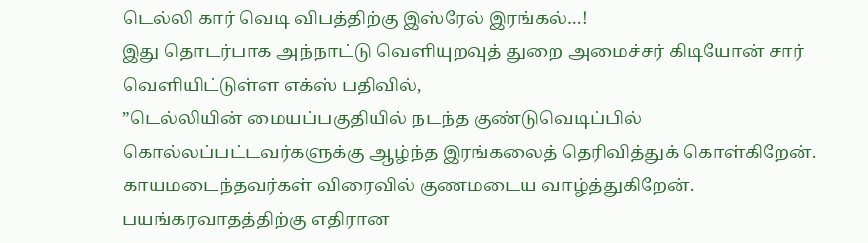டெல்லி கார் வெடி விபத்திற்கு இஸ்ரேல் இரங்கல்…!
இது தொடர்பாக அந்நாட்டு வெளியுறவுத் துறை அமைச்சர் கிடியோன் சார் வெளியிட்டுள்ள எக்ஸ் பதிவில்,
”டெல்லியின் மையப்பகுதியில் நடந்த குண்டுவெடிப்பில் கொல்லப்பட்டவர்களுக்கு ஆழ்ந்த இரங்கலைத் தெரிவித்துக் கொள்கிறேன். காயமடைந்தவர்கள் விரைவில் குணமடைய வாழ்த்துகிறேன். பயங்கரவாதத்திற்கு எதிரான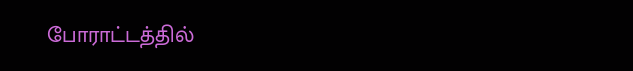போராட்டத்தில்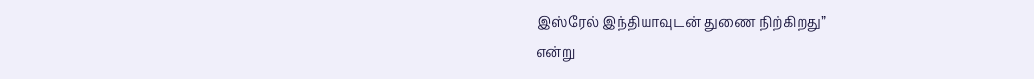இஸ்ரேல் இந்தியாவுடன் துணை நிற்கிறது”
என்று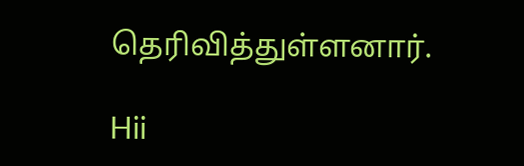தெரிவித்துள்ளனார்.

Hii